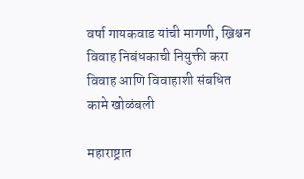वर्षा गायकवाड यांची मागणी, ख्रिश्चन विवाह निबंधकाची नियुक्ती करा विवाह आणि विवाहाशी संबधित कामे खोळंबली

महाराष्ट्रात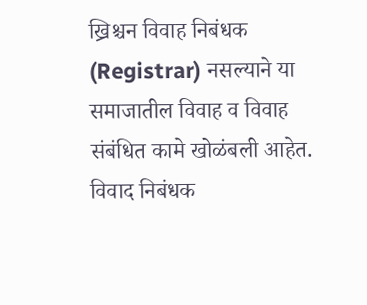ख्रिश्चन विवाह निबंधक (Registrar) नसल्याने या समाजातील विवाह व विवाह संबंधित कामे खोळंबली आहेत. विवाद निबंधक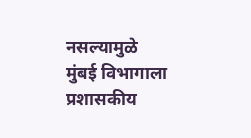नसल्यामुळे मुंबई विभागाला प्रशासकीय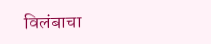विलंबाचा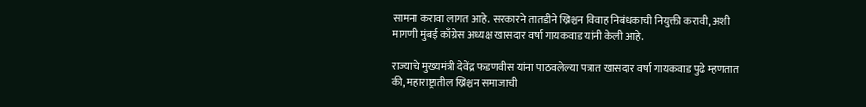सामना करावा लागत आहे. सरकारने तातडीने ख्रिश्चन विवाह निबंधकाची नियुक्ती करावी, अशी मागणी मुंबई काँग्रेस अध्यक्ष खासदार वर्षा गायकवाड यांनी केली आहे.

राज्याचे मुख्यमंत्री देवेंद्र फडणवीस यांना पाठवलेल्या पत्रात खासदार वर्षा गायकवाड पुढे म्हणतात की, महाराष्ट्रातील ख्रिश्चन समाजाची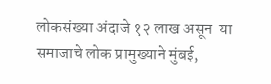लोकसंख्या अंदाजे १२ लाख असून  या समाजाचे लोक प्रामुख्याने मुंबई,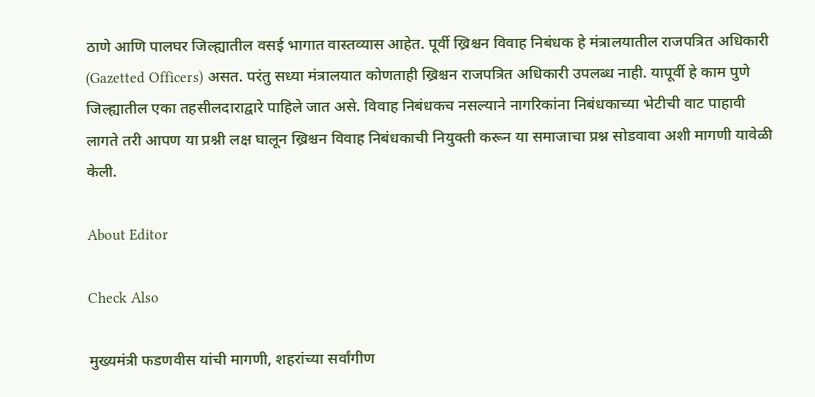ठाणे आणि पालघर जिल्ह्यातील वसई भागात वास्तव्यास आहेत. पूर्वी ख्रिश्चन विवाह निबंधक हे मंत्रालयातील राजपत्रित अधिकारी (Gazetted Officers) असत. परंतु सध्या मंत्रालयात कोणताही ख्रिश्चन राजपत्रित अधिकारी उपलब्ध नाही. यापूर्वी हे काम पुणे जिल्ह्यातील एका तहसीलदाराद्वारे पाहिले जात असे. विवाह निबंधकच नसल्याने नागरिकांना निबंधकाच्या भेटीची वाट पाहावी लागते तरी आपण या प्रश्नी लक्ष घालून ख्रिश्चन विवाह निबंधकाची नियुक्ती करून या समाजाचा प्रश्न सोडवावा अशी मागणी यावेळी केली.

About Editor

Check Also

मुख्यमंत्री फडणवीस यांची मागणी, शहरांच्या सर्वांगीण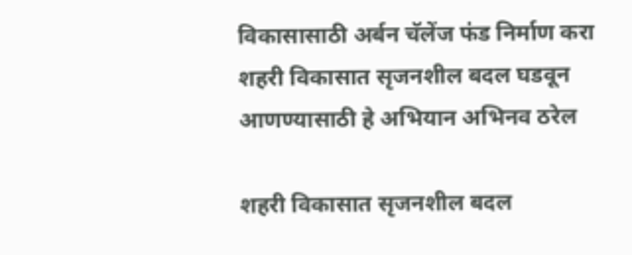विकासासाठी अर्बन चॅलेंज फंड निर्माण करा शहरी विकासात सृजनशील बदल घडवून आणण्यासाठी हे अभियान अभिनव ठरेल

शहरी विकासात सृजनशील बदल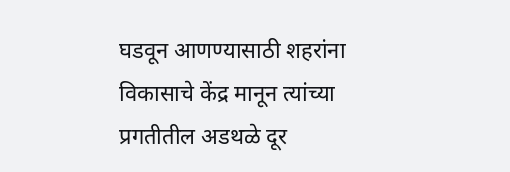घडवून आणण्यासाठी शहरांना विकासाचे केंद्र मानून त्यांच्या प्रगतीतील अडथळे दूर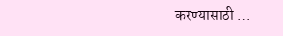करण्यासाठी …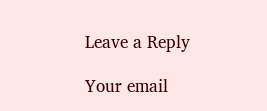Leave a Reply

Your email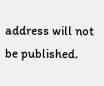address will not be published.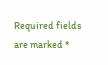Required fields are marked *